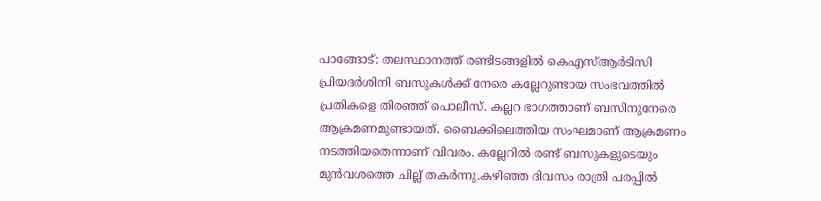പാങ്ങോട്: തലസ്ഥാനത്ത് രണ്ടിടങ്ങളിൽ കെഎസ്ആർടിസി പ്രിയദർശിനി ബസുകൾക്ക് നേരെ കല്ലേറുണ്ടായ സംഭവത്തിൽ പ്രതികളെ തിരഞ്ഞ് പൊലീസ്. കല്ലറ ഭാഗത്താണ് ബസിനുനേരെ ആക്രമണമുണ്ടായത്. ബൈക്കിലെത്തിയ സംഘമാണ് ആക്രമണം നടത്തിയതെന്നാണ് വിവരം. കല്ലേറിൽ രണ്ട് ബസുകളുടെയും മുൻവശത്തെ ചില്ല് തകർന്നു.കഴിഞ്ഞ ദിവസം രാത്രി പരപ്പിൽ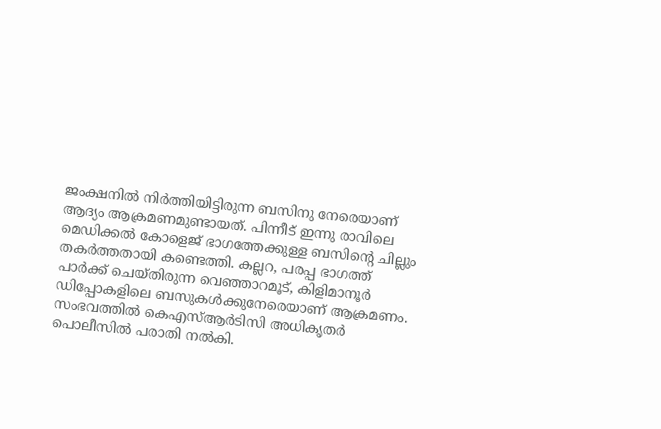ജംക്ഷനിൽ നിർത്തിയിട്ടിരുന്ന ബസിനു നേരെയാണ് ആദ്യം ആക്രമണമുണ്ടായത്. പിന്നീട് ഇന്നു രാവിലെ മെഡിക്കൽ കോളെജ് ഭാഗത്തേക്കുള്ള ബസിൻ്റെ ചില്ലും തകർത്തതായി കണ്ടെത്തി. കല്ലറ, പരപ്പ ഭാഗത്ത് പാർക്ക് ചെയ്തിരുന്ന വെഞ്ഞാറമൂട്, കിളിമാനൂർ ഡിപ്പോകളിലെ ബസുകൾക്കുനേരെയാണ് ആക്രമണം. സംഭവത്തിൽ കെഎസ്ആർടിസി അധികൃതർ പൊലീസിൽ പരാതി നൽകി.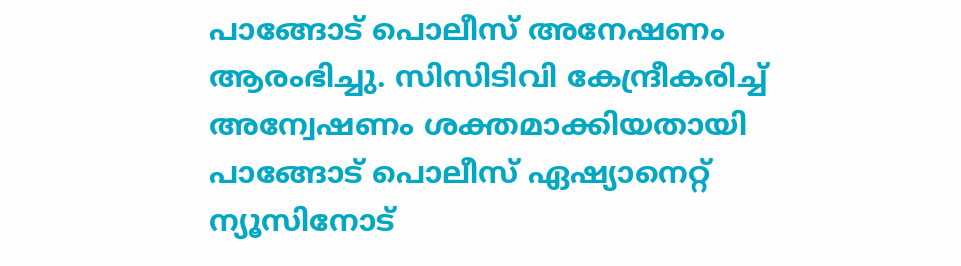പാങ്ങോട് പൊലീസ് അനേഷണം ആരംഭിച്ചു. സിസിടിവി കേന്ദ്രീകരിച്ച് അന്വേഷണം ശക്തമാക്കിയതായി പാങ്ങോട് പൊലീസ് ഏഷ്യാനെറ്റ് ന്യൂസിനോട്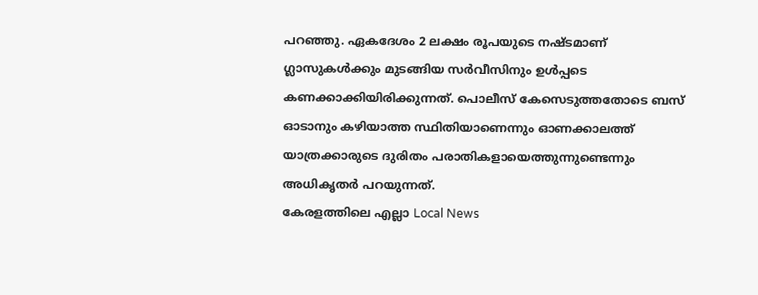പറഞ്ഞു. ഏകദേശം 2 ലക്ഷം രൂപയുടെ നഷ്ടമാണ് ഗ്ലാസുകൾക്കും മുടങ്ങിയ സർവീസിനും ഉൾപ്പടെ കണക്കാക്കിയിരിക്കുന്നത്. പൊലീസ് കേസെടുത്തതോടെ ബസ് ഓടാനും കഴിയാത്ത സ്ഥിതിയാണെന്നും ഓണക്കാലത്ത് യാത്രക്കാരുടെ ദുരിതം പരാതികളായെത്തുന്നുണ്ടെന്നും അധികൃതർ പറയുന്നത്.
കേരളത്തിലെ എല്ലാ Local News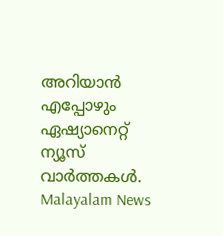അറിയാൻ എപ്പോഴും ഏഷ്യാനെറ്റ് ന്യൂസ് വാർത്തകൾ. Malayalam News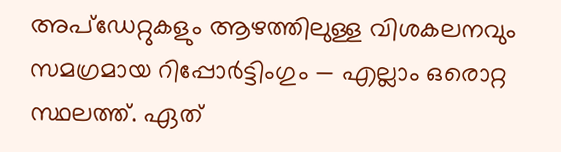അപ്ഡേറ്റുകളും ആഴത്തിലുള്ള വിശകലനവും സമഗ്രമായ റിപ്പോർട്ടിംഗും — എല്ലാം ഒരൊറ്റ സ്ഥലത്ത്. ഏത്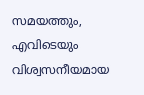സമയത്തും, എവിടെയും വിശ്വസനീയമായ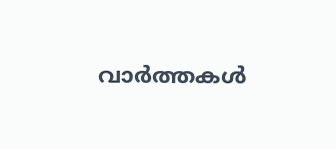വാർത്തകൾ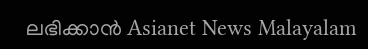ലഭിക്കാൻ Asianet News Malayalam